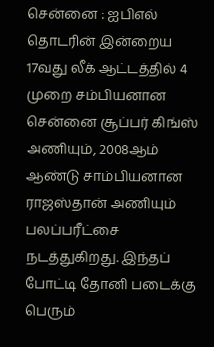சென்னை : ஐபிஎல் தொடரின் இன்றைய 17வது லீக் ஆட்டத்தில் 4 முறை சம்பியனான சென்னை சூப்பர் கிங்ஸ் அணியும், 2008ஆம் ஆண்டு சாம்பியனான ராஜஸ்தான் அணியும் பலப்பரீட்சை நடத்துகிறது. இந்தப் போட்டி தோனி படைக்கு பெரும்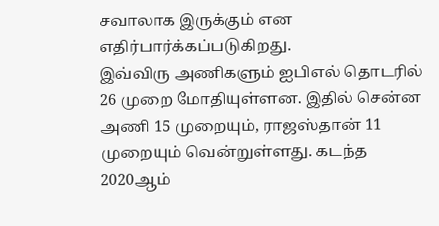சவாலாக இருக்கும் என எதிர்பார்க்கப்படுகிறது.
இவ்விரு அணிகளும் ஐபிஎல் தொடரில் 26 முறை மோதியுள்ளன. இதில் சென்ன அணி 15 முறையும், ராஜஸ்தான் 11 முறையும் வென்றுள்ளது. கடந்த 2020ஆம்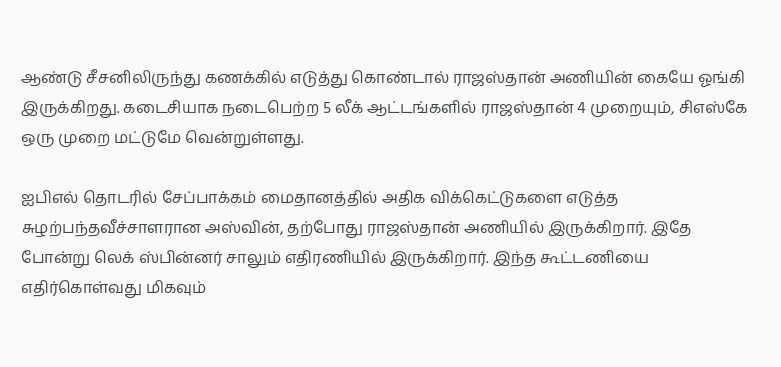ஆண்டு சீசனிலிருந்து கணக்கில் எடுத்து கொண்டால் ராஜஸ்தான் அணியின் கையே ஓங்கி இருக்கிறது. கடைசியாக நடைபெற்ற 5 லீக் ஆட்டங்களில் ராஜஸ்தான் 4 முறையும், சிஎஸ்கே ஒரு முறை மட்டுமே வென்றுள்ளது.

ஐபிஎல் தொடரில் சேப்பாக்கம் மைதானத்தில் அதிக விக்கெட்டுகளை எடுத்த சுழற்பந்தவீச்சாளரான அஸ்வின், தற்போது ராஜஸ்தான் அணியில் இருக்கிறார். இதே போன்று லெக் ஸ்பின்னர் சாலும் எதிரணியில் இருக்கிறார். இந்த கூட்டணியை எதிர்கொள்வது மிகவும்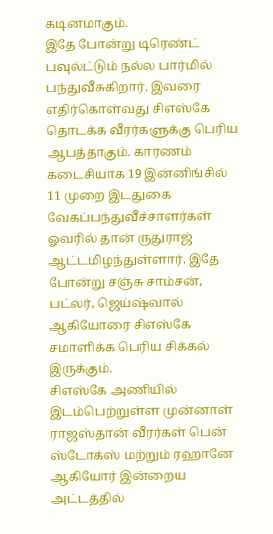கடினமாகும்.
இதே போன்று டிரெண்ட் பவுல்ட்டும் நல்ல பார்மில் பந்துவீசுகிறார். இவரை எதிர்கொள்வது சிஎஸ்கே தொடக்க வீரர்களுக்கு பெரிய ஆபத்தாகும். காரணம் கடைசியாக 19 இன்னிங்சில் 11 முறை இடதுகை வேகப்பந்துவீச்சாளர்கள் ஓவரில் தான் ருதுராஜ் ஆட்டமிழந்துள்ளார். இதே போன்று சஞ்சு சாம்சன், பட்லர், ஜெய்ஷ்வால் ஆகியோரை சிஎஸ்கே சமாளிக்க பெரிய சிக்கல் இருக்கும்.
சிஎஸ்கே அணியில் இடம்பெற்றுள்ள முன்னாள் ராஜஸ்தான் வீரர்கள் பென் ஸ்டோக்ஸ் மற்றும் ரஹானே ஆகியோர் இன்றைய அட்டத்தில்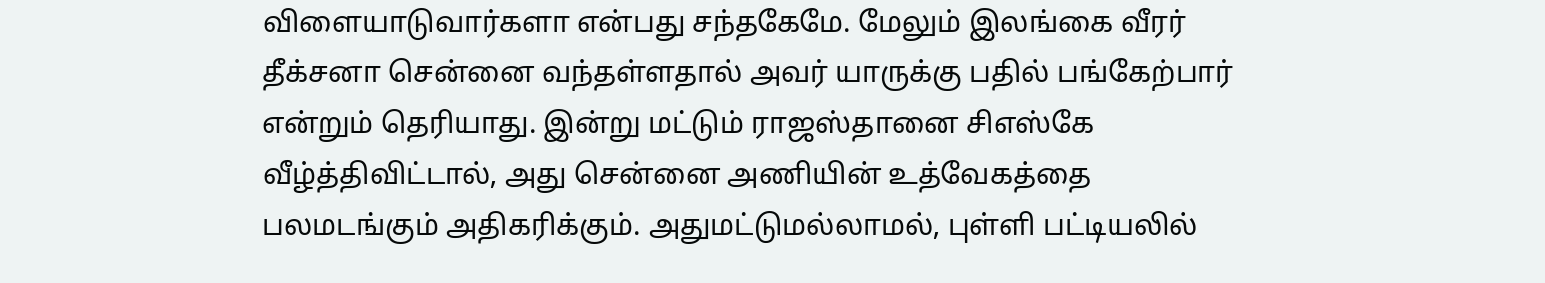விளையாடுவார்களா என்பது சந்தகேமே. மேலும் இலங்கை வீரர் தீக்சனா சென்னை வந்தள்ளதால் அவர் யாருக்கு பதில் பங்கேற்பார் என்றும் தெரியாது. இன்று மட்டும் ராஜஸ்தானை சிஎஸ்கே வீழ்த்திவிட்டால், அது சென்னை அணியின் உத்வேகத்தை பலமடங்கும் அதிகரிக்கும். அதுமட்டுமல்லாமல், புள்ளி பட்டியலில்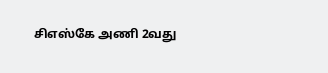சிஎஸ்கே அணி 2வது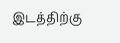இடத்திற்கு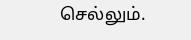செல்லும்.